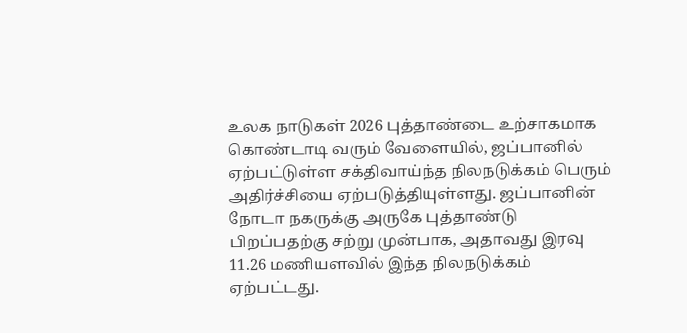உலக நாடுகள் 2026 புத்தாண்டை உற்சாகமாக கொண்டாடி வரும் வேளையில், ஜப்பானில் ஏற்பட்டுள்ள சக்திவாய்ந்த நிலநடுக்கம் பெரும் அதிர்ச்சியை ஏற்படுத்தியுள்ளது. ஜப்பானின் நோடா நகருக்கு அருகே புத்தாண்டு பிறப்பதற்கு சற்று முன்பாக, அதாவது இரவு 11.26 மணியளவில் இந்த நிலநடுக்கம் ஏற்பட்டது.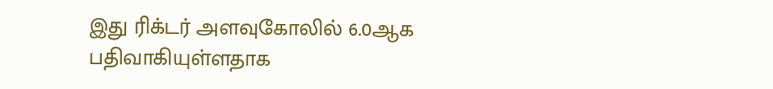இது ரிக்டர் அளவுகோலில் 6.0ஆக பதிவாகியுள்ளதாக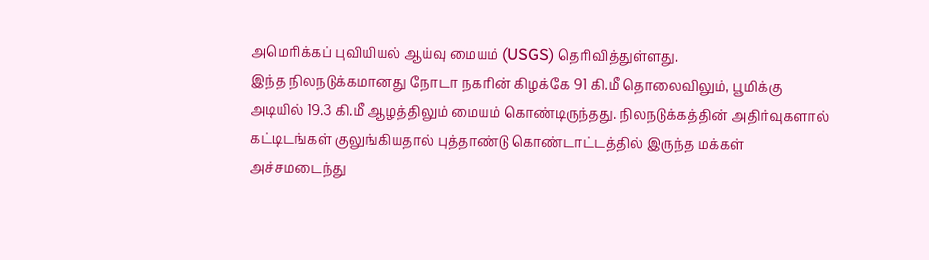அமெரிக்கப் புவியியல் ஆய்வு மையம் (USGS) தெரிவித்துள்ளது.
இந்த நிலநடுக்கமானது நோடா நகரின் கிழக்கே 91 கி.மீ தொலைவிலும், பூமிக்கு அடியில் 19.3 கி.மீ ஆழத்திலும் மையம் கொண்டிருந்தது. நிலநடுக்கத்தின் அதிர்வுகளால் கட்டிடங்கள் குலுங்கியதால் புத்தாண்டு கொண்டாட்டத்தில் இருந்த மக்கள் அச்சமடைந்து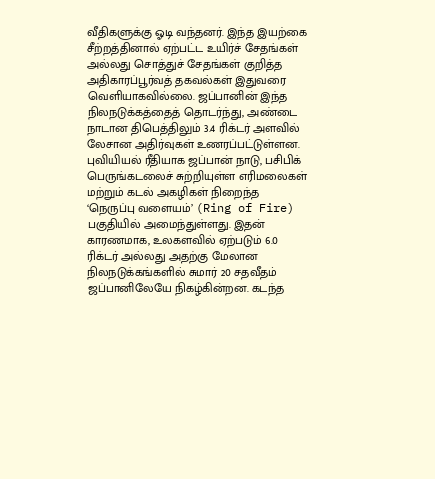வீதிகளுக்கு ஓடி வந்தனர். இந்த இயற்கை சீற்றத்தினால் ஏற்பட்ட உயிர்ச் சேதங்கள் அல்லது சொத்துச் சேதங்கள் குறித்த அதிகாரப்பூர்வத் தகவல்கள் இதுவரை வெளியாகவில்லை. ஜப்பானின் இந்த நிலநடுக்கத்தைத் தொடர்ந்து, அண்டை நாடான திபெத்திலும் 3.4 ரிக்டர் அளவில் லேசான அதிர்வுகள் உணரப்பட்டுள்ளன.
புவியியல் ரீதியாக ஜப்பான் நாடு, பசிபிக் பெருங்கடலைச் சுற்றியுள்ள எரிமலைகள் மற்றும் கடல் அகழிகள் நிறைந்த ‘நெருப்பு வளையம்’ (Ring of Fire) பகுதியில் அமைந்துள்ளது. இதன் காரணமாக, உலகளவில் ஏற்படும் 6.0 ரிக்டர் அல்லது அதற்கு மேலான நிலநடுக்கங்களில் சுமார் 20 சதவீதம் ஜப்பானிலேயே நிகழ்கின்றன. கடந்த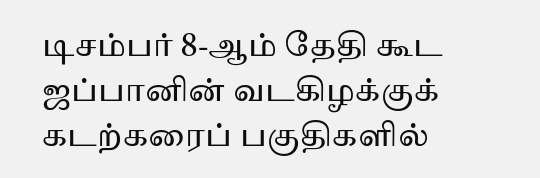டிசம்பர் 8-ஆம் தேதி கூட ஜப்பானின் வடகிழக்குக் கடற்கரைப் பகுதிகளில்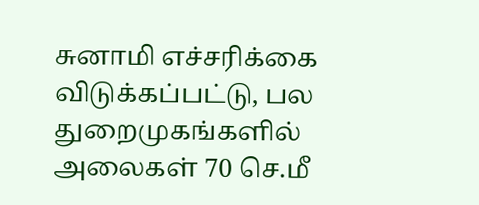சுனாமி எச்சரிக்கை விடுக்கப்பட்டு, பல துறைமுகங்களில் அலைகள் 70 செ.மீ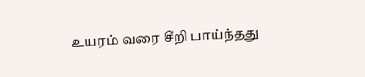உயரம் வரை சீறி பாய்ந்தது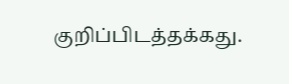குறிப்பிடத்தக்கது.